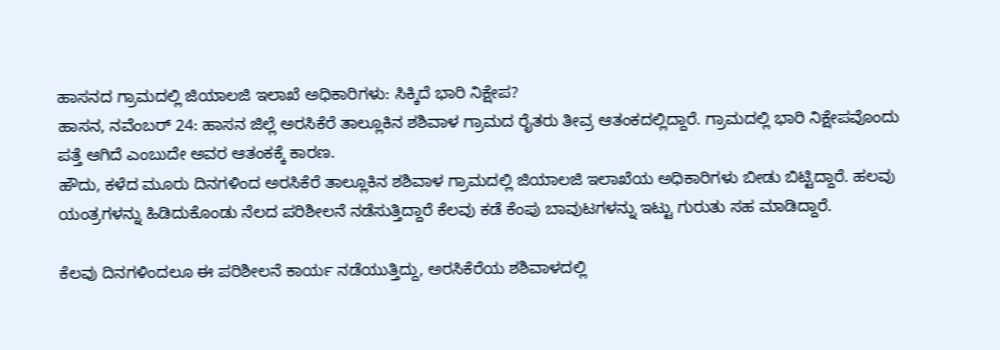ಹಾಸನದ ಗ್ರಾಮದಲ್ಲಿ ಜಿಯಾಲಜಿ ಇಲಾಖೆ ಅಧಿಕಾರಿಗಳು: ಸಿಕ್ಕಿದೆ ಭಾರಿ ನಿಕ್ಷೇಪ?
ಹಾಸನ, ನವೆಂಬರ್ 24: ಹಾಸನ ಜಿಲ್ಲೆ ಅರಸಿಕೆರೆ ತಾಲ್ಲೂಕಿನ ಶಶಿವಾಳ ಗ್ರಾಮದ ರೈತರು ತೀವ್ರ ಆತಂಕದಲ್ಲಿದ್ದಾರೆ. ಗ್ರಾಮದಲ್ಲಿ ಭಾರಿ ನಿಕ್ಷೇಪವೊಂದು ಪತ್ತೆ ಆಗಿದೆ ಎಂಬುದೇ ಅವರ ಆತಂಕಕ್ಕೆ ಕಾರಣ.
ಹೌದು, ಕಳೆದ ಮೂರು ದಿನಗಳಿಂದ ಅರಸಿಕೆರೆ ತಾಲ್ಲೂಕಿನ ಶಶಿವಾಳ ಗ್ರಾಮದಲ್ಲಿ ಜಿಯಾಲಜಿ ಇಲಾಖೆಯ ಅಧಿಕಾರಿಗಳು ಬೀಡು ಬಿಟ್ಟಿದ್ದಾರೆ. ಹಲವು ಯಂತ್ರಗಳನ್ನು ಹಿಡಿದುಕೊಂಡು ನೆಲದ ಪರಿಶೀಲನೆ ನಡೆಸುತ್ತಿದ್ದಾರೆ ಕೆಲವು ಕಡೆ ಕೆಂಪು ಬಾವುಟಗಳನ್ನು ಇಟ್ಟು ಗುರುತು ಸಹ ಮಾಡಿದ್ದಾರೆ.

ಕೆಲವು ದಿನಗಳಿಂದಲೂ ಈ ಪರಿಶೀಲನೆ ಕಾರ್ಯ ನಡೆಯುತ್ತಿದ್ದು, ಅರಸಿಕೆರೆಯ ಶಶಿವಾಳದಲ್ಲಿ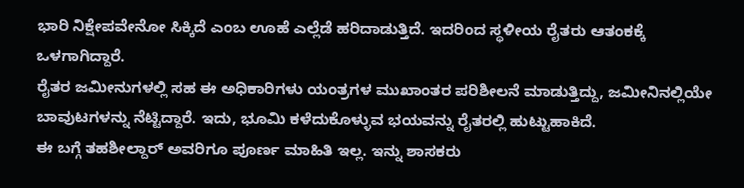ಭಾರಿ ನಿಕ್ಷೇಪವೇನೋ ಸಿಕ್ಕಿದೆ ಎಂಬ ಊಹೆ ಎಲ್ಲೆಡೆ ಹರಿದಾಡುತ್ತಿದೆ. ಇದರಿಂದ ಸ್ಥಳೀಯ ರೈತರು ಆತಂಕಕ್ಕೆ ಒಳಗಾಗಿದ್ದಾರೆ.
ರೈತರ ಜಮೀನುಗಳಲ್ಲಿ ಸಹ ಈ ಅಧಿಕಾರಿಗಳು ಯಂತ್ರಗಳ ಮುಖಾಂತರ ಪರಿಶೀಲನೆ ಮಾಡುತ್ತಿದ್ದು, ಜಮೀನಿನಲ್ಲಿಯೇ ಬಾವುಟಗಳನ್ನು ನೆಟ್ಟಿದ್ದಾರೆ. ಇದು, ಭೂಮಿ ಕಳೆದುಕೊಳ್ಳುವ ಭಯವನ್ನು ರೈತರಲ್ಲಿ ಹುಟ್ಟುಹಾಕಿದೆ.
ಈ ಬಗ್ಗೆ ತಹಶೀಲ್ದಾರ್ ಅವರಿಗೂ ಪೂರ್ಣ ಮಾಹಿತಿ ಇಲ್ಲ. ಇನ್ನು ಶಾಸಕರು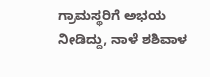ಗ್ರಾಮಸ್ಥರಿಗೆ ಅಭಯ ನೀಡಿದ್ದು, ನಾಳೆ ಶಶಿವಾಳ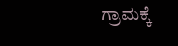ಗ್ರಾಮಕ್ಕೆ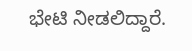ಭೇಟಿ ನೀಡಲಿದ್ದಾರೆ.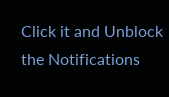Click it and Unblock the Notifications